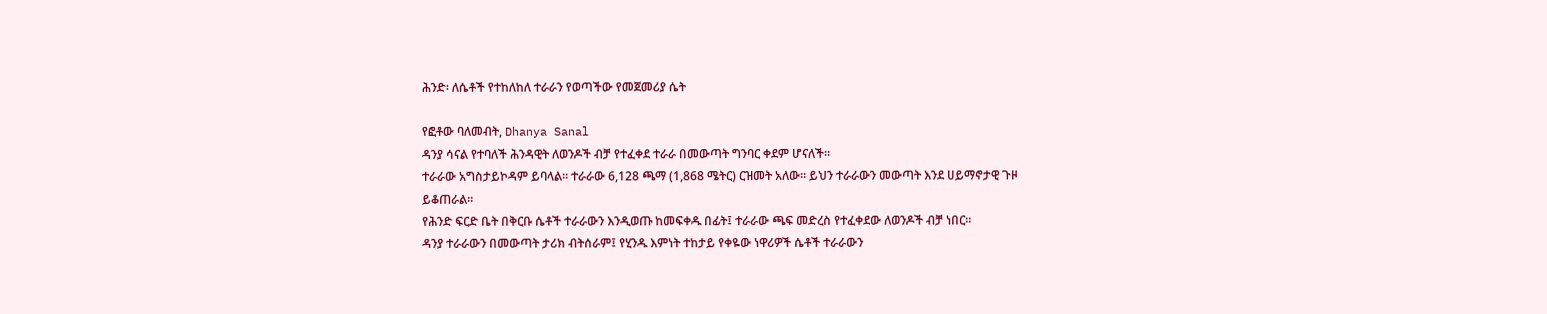ሕንድ፡ ለሴቶች የተከለከለ ተራራን የወጣችው የመጀመሪያ ሴት

የፎቶው ባለመብት, Dhanya Sanal
ዳንያ ሳናል የተባለች ሕንዳዊት ለወንዶች ብቻ የተፈቀደ ተራራ በመውጣት ግንባር ቀደም ሆናለች።
ተራራው አግስታይኮዳም ይባላል። ተራራው 6,128 ጫማ (1,868 ሜትር) ርዝመት አለው። ይህን ተራራውን መውጣት እንደ ሀይማኖታዊ ጉዞ ይቆጠራል።
የሕንድ ፍርድ ቤት በቅርቡ ሴቶች ተራራውን እንዲወጡ ከመፍቀዱ በፊት፤ ተራራው ጫፍ መድረስ የተፈቀደው ለወንዶች ብቻ ነበር።
ዳንያ ተራራውን በመውጣት ታሪክ ብትሰራም፤ የሂንዱ እምነት ተከታይ የቀዬው ነዋሪዎች ሴቶች ተራራውን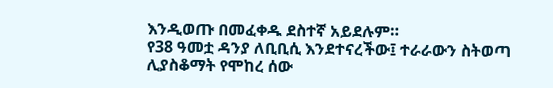እንዲወጡ በመፈቀዱ ደስተኛ አይደሉም።
የ38 ዓመቷ ዳንያ ለቢቢሲ እንደተናረችው፤ ተራራውን ስትወጣ ሊያስቆማት የሞከረ ሰው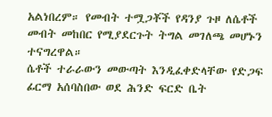አልነበረም። የመብት ተሟጋቾች የዳንያ ጉዞ ለሴቶች መብት መከበር የሚያደርጉት ትግል መገለጫ መሆኑን ተናግረዋል።
ሴቶች ተራራውን መውጣት እንዲፈቀድላቸው የድጋፍ ፊርማ አሰባስበው ወደ ሕንድ ፍርድ ቤት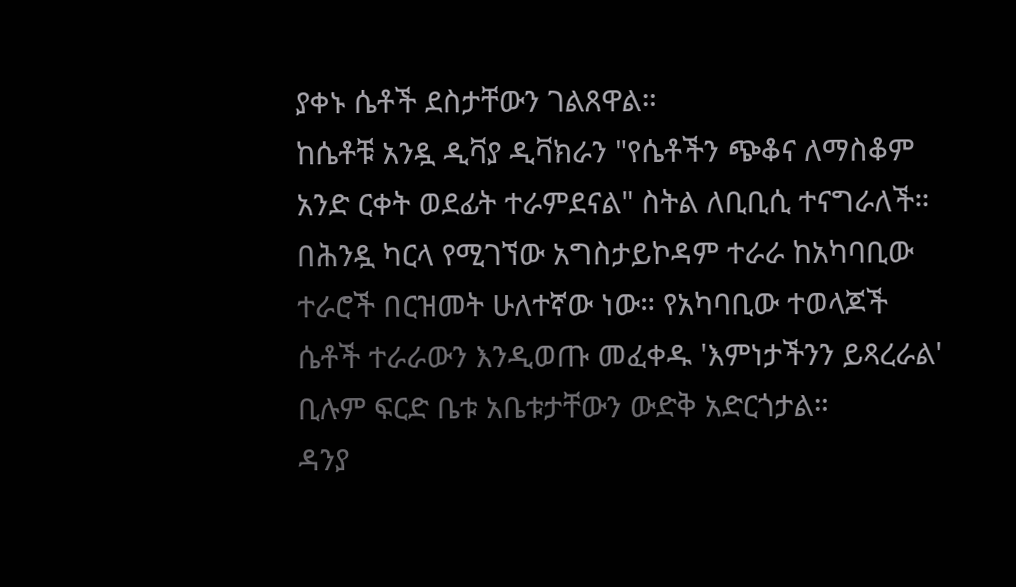ያቀኑ ሴቶች ደስታቸውን ገልጸዋል።
ከሴቶቹ አንዷ ዲቫያ ዲቫክራን "የሴቶችን ጭቆና ለማስቆም አንድ ርቀት ወደፊት ተራምደናል" ስትል ለቢቢሲ ተናግራለች።
በሕንዷ ካርላ የሚገኘው አግስታይኮዳም ተራራ ከአካባቢው ተራሮች በርዝመት ሁለተኛው ነው። የአካባቢው ተወላጆች ሴቶች ተራራውን እንዲወጡ መፈቀዱ 'እምነታችንን ይጻረራል' ቢሉም ፍርድ ቤቱ አቤቱታቸውን ውድቅ አድርጎታል።
ዳንያ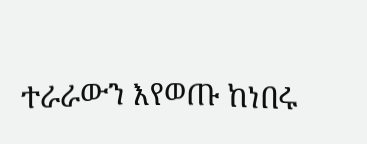ተራራውን እየወጡ ከነበሩ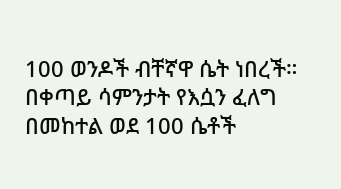100 ወንዶች ብቸኛዋ ሴት ነበረች። በቀጣይ ሳምንታት የእሷን ፈለግ በመከተል ወደ 100 ሴቶች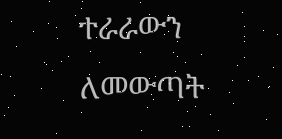ተራራውን ለመውጣት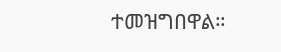ተመዝግበዋል።